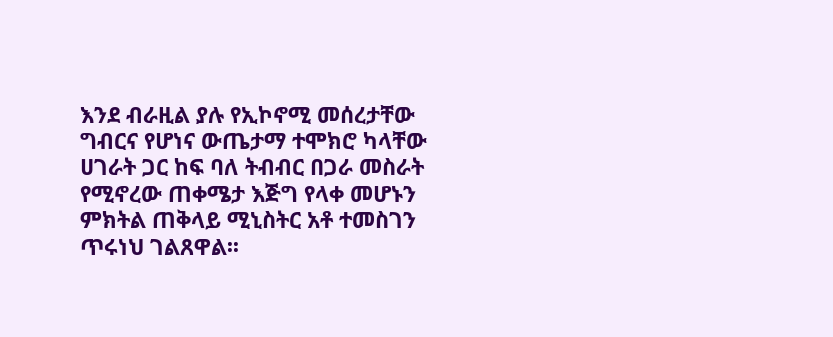እንደ ብራዚል ያሉ የኢኮኖሚ መሰረታቸው ግብርና የሆነና ውጤታማ ተሞክሮ ካላቸው ሀገራት ጋር ከፍ ባለ ትብብር በጋራ መስራት የሚኖረው ጠቀሜታ እጅግ የላቀ መሆኑን ምክትል ጠቅላይ ሚኒስትር አቶ ተመስገን ጥሩነህ ገልጸዋል፡፡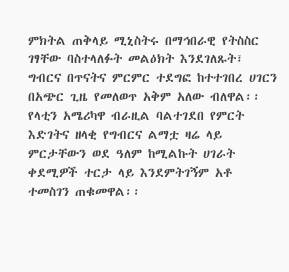ምክትል ጠቅላይ ሚኒስትሩ በማኅበራዊ የትስስር ገፃቸው ባስተላለፉት መልዕክት እንደገለጹት፣ ግብርና በጥናትና ምርምር ተደግፎ ከተተገበረ ሀገርን በአጭር ጊዜ የመለወጥ አቅም አለው ብለዋል፡፡
የላቲን አሜሪካዋ ብራዚል ባልተገደበ የምርት እድገትና ዘላቂ የግብርና ልማቷ ዛሬ ላይ ምርታቸውን ወደ ዓለም ከሚልኩት ሀገራት ቀደሚዎች ተርታ ላይ እንደምትገኝም አቶ ተመስገን ጠቁመዋል፡፡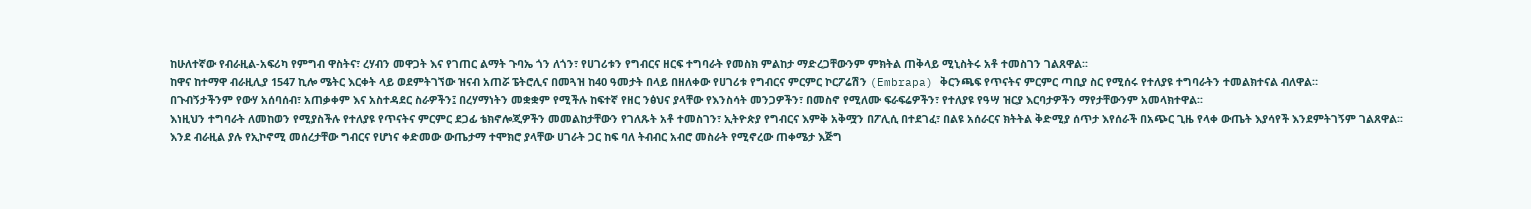ከሁለተኛው የብራዚል-አፍሪካ የምግብ ዋስትና፣ ረሃብን መዋጋት እና የገጠር ልማት ጉባኤ ጎን ለጎን፣ የሀገሪቱን የግብርና ዘርፍ ተግባራት የመስክ ምልከታ ማድረጋቸውንም ምክትል ጠቅላይ ሚኒስትሩ አቶ ተመስገን ገልጸዋል፡፡
ከዋና ከተማዋ ብራዚሊያ 1547 ኪሎ ሜትር እርቀት ላይ ወደምትገኘው ዝናብ አጠሯ ፔትሮሊና በመጓዝ ከ40 ዓመታት በላይ በዘለቀው የሀገሪቱ የግብርና ምርምር ኮርፖሬሽን (Embrapa) ቅርንጫፍ የጥናትና ምርምር ጣቢያ ስር የሚሰሩ የተለያዩ ተግባራትን ተመልክተናል ብለዋል።
በጉብኝታችንም የውሃ አሰባሰብ፣ አጠቃቀም እና አስተዳደር ስራዎችን፤ በረሃማነትን መቋቋም የሚችሉ ከፍተኛ የዘር ንፅህና ያላቸው የእንስሳት መንጋዎችን፣ በመስኖ የሚለሙ ፍራፍሬዎችን፣ የተለያዩ የዓሣ ዝርያ እርባታዎችን ማየታቸውንም አመላክተዋል፡፡
እነዚህን ተግባራት ለመከወን የሚያስችሉ የተለያዩ የጥናትና ምርምር ደጋፊ ቴክኖሎጂዎችን መመልከታቸውን የገለጹት አቶ ተመስገን፣ ኢትዮጵያ የግብርና እምቅ አቅሟን በፖሊሲ በተደገፈ፣ በልዩ አሰራርና ክትትል ቅድሚያ ሰጥታ እየሰራች በአጭር ጊዜ የላቀ ውጤት እያሳየች እንደምትገኝም ገልጸዋል፡፡
እንደ ብራዚል ያሉ የኢኮኖሚ መሰረታቸው ግብርና የሆነና ቀድመው ውጤታማ ተሞክሮ ያላቸው ሀገራት ጋር ከፍ ባለ ትብብር አብሮ መስራት የሚኖረው ጠቀሜታ እጅግ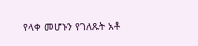የላቀ መሆኑን የገለጹት አቶ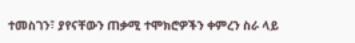ተመስገን፣ ያየናቸውን ጠቃሚ ተሞክሮዎችን ቀምረን ስራ ላይ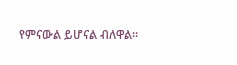የምናውል ይሆናል ብለዋል።